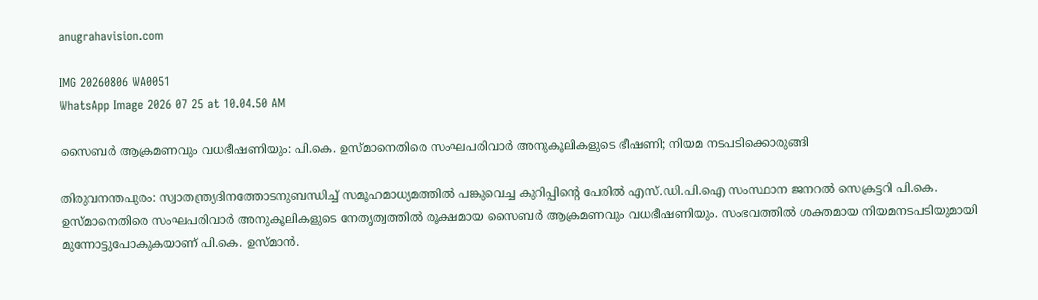anugrahavision.com

IMG 20260806 WA0051
WhatsApp Image 2026 07 25 at 10.04.50 AM

സൈബർ ആക്രമണവും വധഭീഷണിയും: പി.കെ. ഉസ്മാനെതിരെ സംഘപരിവാർ അനുകൂലികളുടെ ഭീഷണി; നിയമ നടപടിക്കൊരുങ്ങി

തിരുവനന്തപുരം: സ്വാതന്ത്ര്യദിനത്തോടനുബന്ധിച്ച് സമൂഹമാധ്യമത്തിൽ പങ്കുവെച്ച കുറിപ്പിന്റെ പേരിൽ എസ്.ഡി.പി.ഐ സംസ്ഥാന ജനറൽ സെക്രട്ടറി പി.കെ. ഉസ്മാനെതിരെ സംഘപരിവാർ അനുകൂലികളുടെ നേതൃത്വത്തിൽ രൂക്ഷമായ സൈബർ ആക്രമണവും വധഭീഷണിയും. സംഭവത്തിൽ ശക്തമായ നിയമനടപടിയുമായി മുന്നോട്ടുപോകുകയാണ് പി.കെ. ഉസ്മാൻ.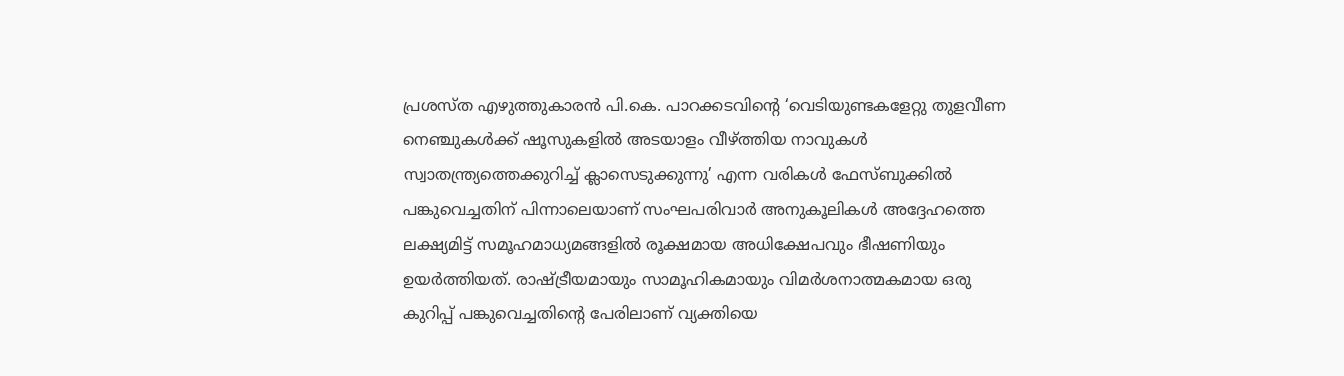പ്രശസ്ത എഴുത്തുകാരൻ പി.കെ. പാറക്കടവിന്റെ ‘വെടിയുണ്ടകളേറ്റു തുളവീണ നെഞ്ചുകൾക്ക് ഷൂസുകളിൽ അടയാളം വീഴ്ത്തിയ നാവുകൾ സ്വാതന്ത്ര്യത്തെക്കുറിച്ച് ക്ലാസെടുക്കുന്നു’ എന്ന വരികൾ ഫേസ്ബുക്കിൽ പങ്കുവെച്ചതിന് പിന്നാലെയാണ് സംഘപരിവാർ അനുകൂലികൾ അദ്ദേഹത്തെ ലക്ഷ്യമിട്ട് സമൂഹമാധ്യമങ്ങളിൽ രൂക്ഷമായ അധിക്ഷേപവും ഭീഷണിയും ഉയർത്തിയത്. രാഷ്ട്രീയമായും സാമൂഹികമായും വിമർശനാത്മകമായ ഒരു കുറിപ്പ് പങ്കുവെച്ചതിന്റെ പേരിലാണ് വ്യക്തിയെ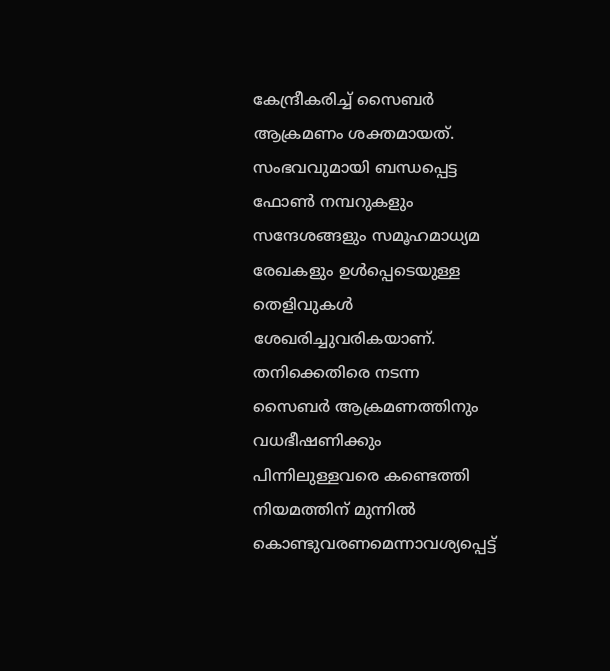കേന്ദ്രീകരിച്ച് സൈബർ ആക്രമണം ശക്തമായത്.
സംഭവവുമായി ബന്ധപ്പെട്ട ഫോൺ നമ്പറുകളും സന്ദേശങ്ങളും സമൂഹമാധ്യമ രേഖകളും ഉൾപ്പെടെയുള്ള തെളിവുകൾ ശേഖരിച്ചുവരികയാണ്.
തനിക്കെതിരെ നടന്ന സൈബർ ആക്രമണത്തിനും വധഭീഷണിക്കും പിന്നിലുള്ളവരെ കണ്ടെത്തി നിയമത്തിന് മുന്നിൽ കൊണ്ടുവരണമെന്നാവശ്യപ്പെട്ട്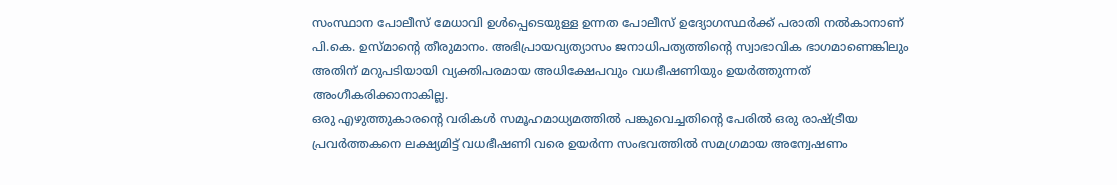സംസ്ഥാന പോലീസ് മേധാവി ഉൾപ്പെടെയുള്ള ഉന്നത പോലീസ് ഉദ്യോഗസ്ഥർക്ക് പരാതി നൽകാനാണ് പി.കെ. ഉസ്മാന്റെ തീരുമാനം. അഭിപ്രായവ്യത്യാസം ജനാധിപത്യത്തിന്റെ സ്വാഭാവിക ഭാഗമാണെങ്കിലും അതിന് മറുപടിയായി വ്യക്തിപരമായ അധിക്ഷേപവും വധഭീഷണിയും ഉയർത്തുന്നത് അംഗീകരിക്കാനാകില്ല.
ഒരു എഴുത്തുകാരന്റെ വരികൾ സമൂഹമാധ്യമത്തിൽ പങ്കുവെച്ചതിന്റെ പേരിൽ ഒരു രാഷ്ട്രീയ പ്രവർത്തകനെ ലക്ഷ്യമിട്ട് വധഭീഷണി വരെ ഉയർന്ന സംഭവത്തിൽ സമഗ്രമായ അന്വേഷണം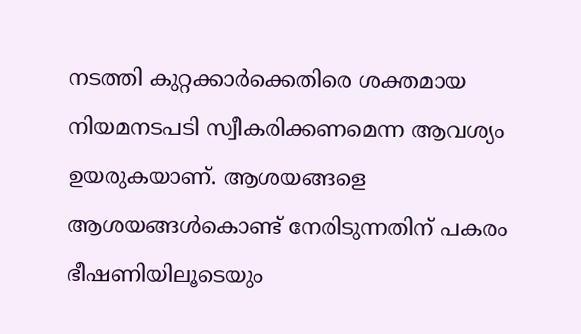നടത്തി കുറ്റക്കാർക്കെതിരെ ശക്തമായ നിയമനടപടി സ്വീകരിക്കണമെന്ന ആവശ്യം ഉയരുകയാണ്. ആശയങ്ങളെ ആശയങ്ങൾകൊണ്ട് നേരിടുന്നതിന് പകരം ഭീഷണിയിലൂടെയും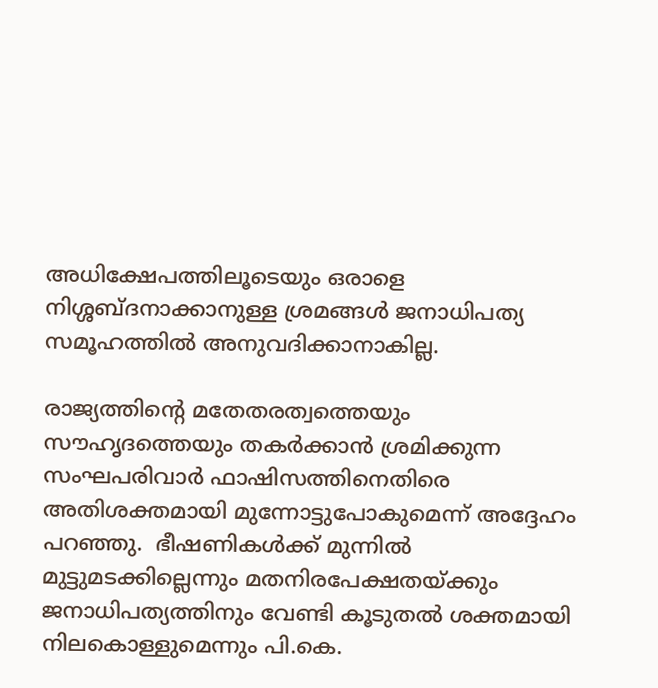അധിക്ഷേപത്തിലൂടെയും ഒരാളെ നിശ്ശബ്ദനാക്കാനുള്ള ശ്രമങ്ങൾ ജനാധിപത്യ സമൂഹത്തിൽ അനുവദിക്കാനാകില്ല.

രാജ്യത്തിന്റെ മതേതരത്വത്തെയും സൗഹൃദത്തെയും തകർക്കാൻ ശ്രമിക്കുന്ന സംഘപരിവാർ ഫാഷിസത്തിനെതിരെ അതിശക്തമായി മുന്നോട്ടുപോകുമെന്ന് അദ്ദേഹം പറഞ്ഞു.  ഭീഷണികൾക്ക് മുന്നിൽ മുട്ടുമടക്കില്ലെന്നും മതനിരപേക്ഷതയ്ക്കും ജനാധിപത്യത്തിനും വേണ്ടി കൂടുതൽ ശക്തമായി നിലകൊള്ളുമെന്നും പി.കെ.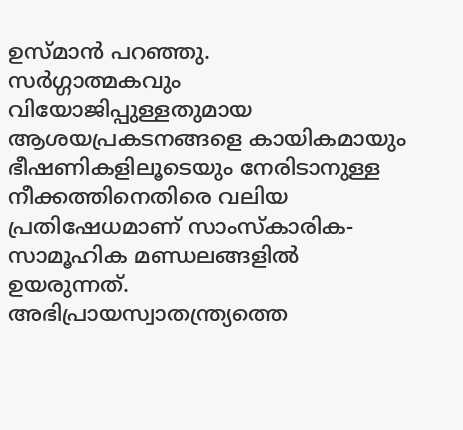ഉസ്മാൻ പറഞ്ഞു.
സര്‍ഗ്ഗാത്മകവും വിയോജിപ്പുള്ളതുമായ ആശയപ്രകടനങ്ങളെ കായികമായും ഭീഷണികളിലൂടെയും നേരിടാനുള്ള നീക്കത്തിനെതിരെ വലിയ പ്രതിഷേധമാണ് സാംസ്‌കാരിക-സാമൂഹിക മണ്ഡലങ്ങളില്‍ ഉയരുന്നത്. അഭിപ്രായസ്വാതന്ത്ര്യത്തെ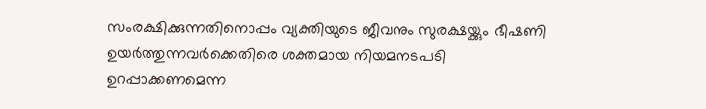സംരക്ഷിക്കുന്നതിനൊപ്പം വ്യക്തിയുടെ ജീവനും സുരക്ഷയ്ക്കും ഭീഷണി ഉയർത്തുന്നവർക്കെതിരെ ശക്തമായ നിയമനടപടി ഉറപ്പാക്കണമെന്ന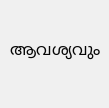ആവശ്യവും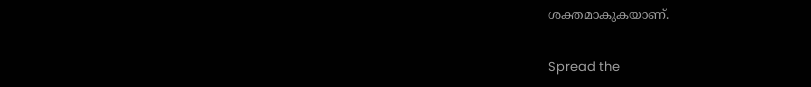ശക്തമാകുകയാണ്.

Spread the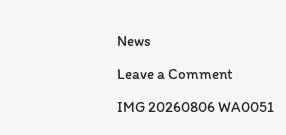News

Leave a Comment

IMG 20260806 WA0051